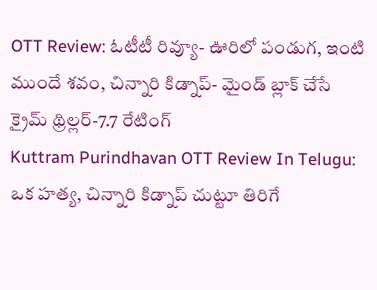OTT Review: ఓటీటీ రివ్యూ- ఊరిలో పండుగ, ఇంటి ముందే శవం, చిన్నారి కిడ్నాప్- మైండ్ బ్లాక్ చేసే క్రైమ్ థ్రిల్లర్-7.7 రేటింగ్
Kuttram Purindhavan OTT Review In Telugu: ఒక హత్య, చిన్నారి కిడ్నాప్ చుట్టూ తిరిగే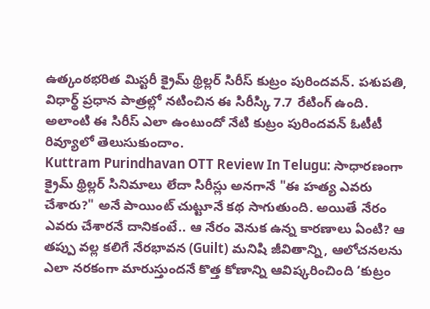ఉత్కంఠభరిత మిస్టరీ క్రైమ్ థ్రిల్లర్ సిరీస్ కుట్రం పురిందవన్. పశుపతి, విధార్థ్ ప్రధాన పాత్రల్లో నటించిన ఈ సిరీస్కి 7.7 రేటింగ్ ఉంది. అలాంటి ఈ సిరీస్ ఎలా ఉంటుందో నేటి కుట్రం పురిందవన్ ఓటీటీ రివ్యూలో తెలుసుకుందాం.
Kuttram Purindhavan OTT Review In Telugu: సాధారణంగా క్రైమ్ థ్రిల్లర్ సినిమాలు లేదా సిరీస్లు అనగానే "ఈ హత్య ఎవరు చేశారు?" అనే పాయింట్ చుట్టూనే కథ సాగుతుంది. అయితే నేరం ఎవరు చేశారనే దానికంటే.. ఆ నేరం వెనుక ఉన్న కారణాలు ఏంటి? ఆ తప్పు వల్ల కలిగే నేరభావన (Guilt) మనిషి జీవితాన్ని, ఆలోచనలను ఎలా నరకంగా మారుస్తుందనే కొత్త కోణాన్ని ఆవిష్కరించింది ‘కుట్రం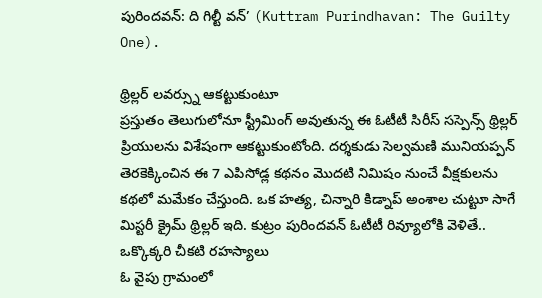పురిందవన్: ది గిల్టీ వన్’ (Kuttram Purindhavan: The Guilty One).

థ్రిల్లర్ లవర్స్ను ఆకట్టుకుంటూ
ప్రస్తుతం తెలుగులోనూ స్ట్రీమింగ్ అవుతున్న ఈ ఓటీటీ సిరీస్ సస్పెన్స్ థ్రిల్లర్ ప్రియులను విశేషంగా ఆకట్టుకుంటోంది. దర్శకుడు సెల్వమణి మునియప్పన్ తెరకెక్కించిన ఈ 7 ఎపిసోడ్ల కథనం మొదటి నిమిషం నుంచే వీక్షకులను కథలో మమేకం చేస్తుంది. ఒక హత్య, చిన్నారి కిడ్నాప్ అంశాల చుట్టూ సాగే మిస్టరీ క్రైమ్ థ్రిల్లర్ ఇది. కుట్రం పురిందవన్ ఓటీటీ రివ్యూలోకి వెళితే..
ఒక్కొక్కరి చీకటి రహస్యాలు
ఓ వైపు గ్రామంలో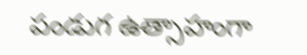పండుగ ఉత్సాహంగా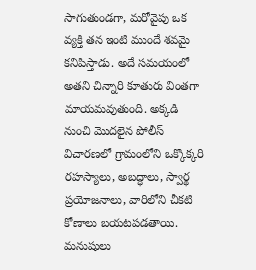సాగుతుండగా, మరోవైపు ఒక వ్యక్తి తన ఇంటి ముందే శవమై కనిపిస్తాడు. అదే సమయంలో అతని చిన్నారి కూతురు వింతగా మాయమవుతుంది. అక్కడి నుంచి మొదలైన పోలీస్ విచారణలో గ్రామంలోని ఒక్కొక్కరి రహస్యాలు, అబద్ధాలు, స్వార్థ ప్రయోజనాలు, వారిలోని చీకటి కోణాలు బయటపడతాయి. మనుషులు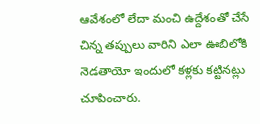ఆవేశంలో లేదా మంచి ఉద్దేశంతో చేసే చిన్న తప్పులు వారిని ఎలా ఊబిలోకి నెడతాయో ఇందులో కళ్లకు కట్టినట్లు చూపించారు.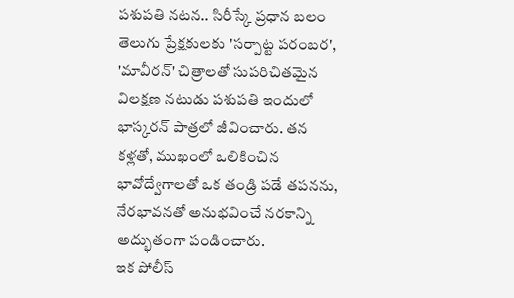పశుపతి నటన.. సిరీస్కే ప్రధాన బలం
తెలుగు ప్రేక్షకులకు 'సర్పాట్ట పరంబర', 'మావీరన్' చిత్రాలతో సుపరిచితమైన విలక్షణ నటుడు పశుపతి ఇందులో భాస్కరన్ పాత్రలో జీవించారు. తన కళ్లతో, ముఖంలో ఒలికించిన భావోద్వేగాలతో ఒక తండ్రి పడే తపనను, నేరభావనతో అనుభవించే నరకాన్ని అద్భుతంగా పండించారు.
ఇక పోలీస్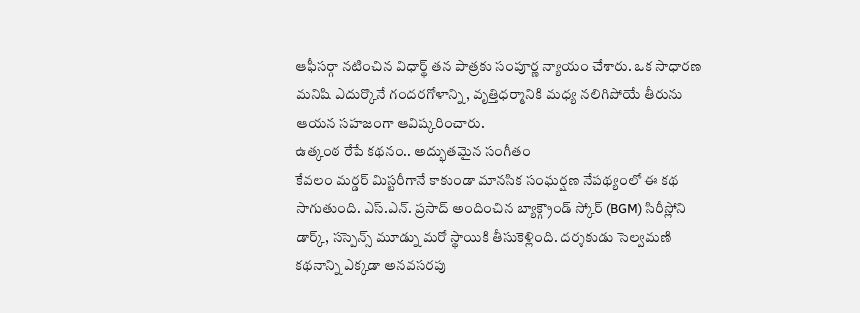ఆఫీసర్గా నటించిన విధార్థ్ తన పాత్రకు సంపూర్ణ న్యాయం చేశారు. ఒక సాధారణ మనిషి ఎదుర్కొనే గందరగోళాన్ని, వృత్తిధర్మానికి మధ్య నలిగిపోయే తీరును ఆయన సహజంగా ఆవిష్కరించారు.
ఉత్కంఠ రేపే కథనం.. అద్భుతమైన సంగీతం
కేవలం మర్డర్ మిస్టరీగానే కాకుండా మానసిక సంఘర్షణ నేపథ్యంలో ఈ కథ సాగుతుంది. ఎస్.ఎన్. ప్రసాద్ అందించిన బ్యాక్గ్రౌండ్ స్కోర్ (BGM) సిరీస్లోని డార్క్, సస్పెన్స్ మూడ్ను మరో స్థాయికి తీసుకెళ్లింది. దర్శకుడు సెల్వమణి కథనాన్ని ఎక్కడా అనవసరపు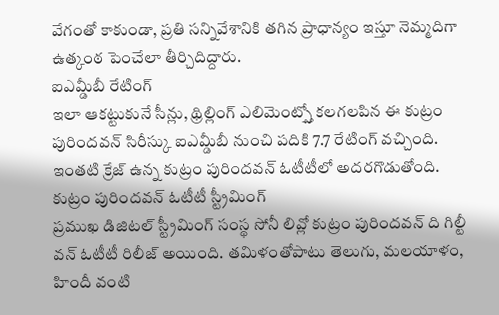వేగంతో కాకుండా, ప్రతి సన్నివేశానికి తగిన ప్రాధాన్యం ఇస్తూ నెమ్మదిగా ఉత్కంఠ పెంచేలా తీర్చిదిద్దారు.
ఐఎమ్డీబీ రేటింగ్
ఇలా ఆకట్టుకునే సీన్లు, థ్రిల్లింగ్ ఎలిమెంట్స్తో కలగలపిన ఈ కుట్రం పురిందవన్ సిరీస్కు ఐఎమ్డీబీ నుంచి పదికి 7.7 రేటింగ్ వచ్చింది. ఇంతటి క్రేజ్ ఉన్న కుట్రం పురిందవన్ ఓటీటీలో అదరగొడుతోంది.
కుట్రం పురిందవన్ ఓటీటీ స్ట్రీమింగ్
ప్రముఖ డిజిటల్ స్ట్రీమింగ్ సంస్థ సోనీ లివ్లో కుట్రం పురిందవన్ ది గిల్టీ వన్ ఓటీటీ రిలీజ్ అయింది. తమిళంతోపాటు తెలుగు, మలయాళం, హిందీ వంటి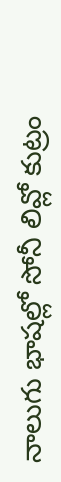నాలుగు భాషల్లో సోనీ లివ్లో కుట్రం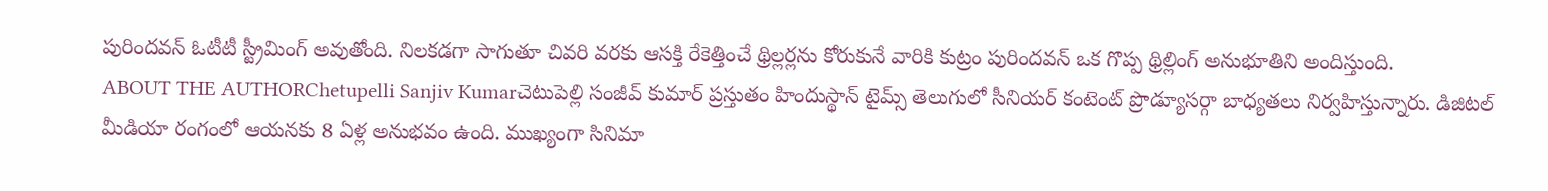పురిందవన్ ఓటీటీ స్ట్రీమింగ్ అవుతోంది. నిలకడగా సాగుతూ చివరి వరకు ఆసక్తి రేకెత్తించే థ్రిల్లర్లను కోరుకునే వారికి కుట్రం పురిందవన్ ఒక గొప్ప థ్రిల్లింగ్ అనుభూతిని అందిస్తుంది.
ABOUT THE AUTHORChetupelli Sanjiv Kumarచెటుపెల్లి సంజీవ్ కుమార్ ప్రస్తుతం హిందుస్థాన్ టైమ్స్ తెలుగులో సీనియర్ కంటెంట్ ప్రొడ్యూసర్గా బాధ్యతలు నిర్వహిస్తున్నారు. డిజిటల్ మీడియా రంగంలో ఆయనకు 8 ఏళ్ల అనుభవం ఉంది. ముఖ్యంగా సినిమా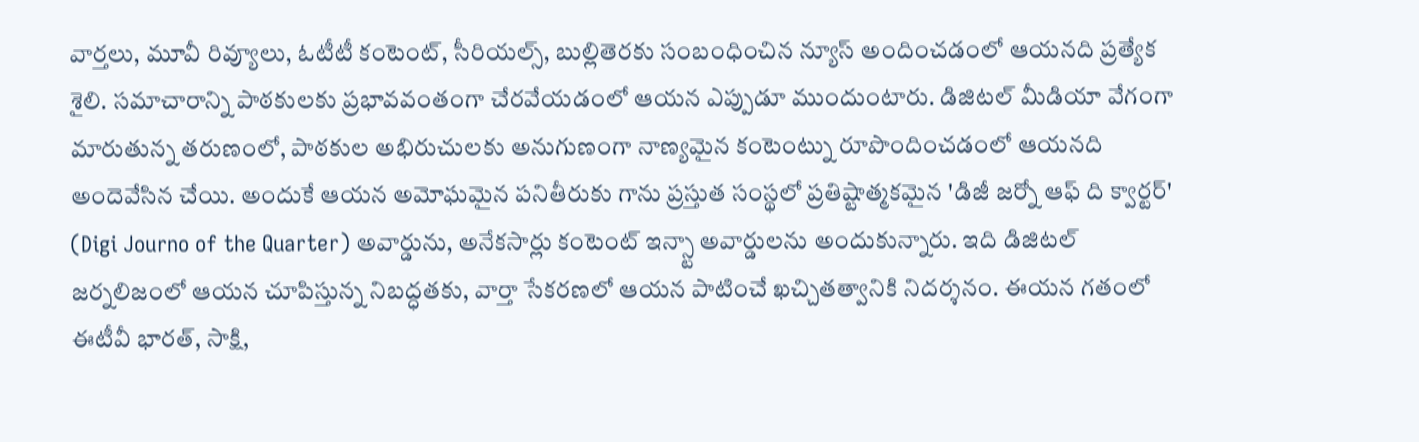వార్తలు, మూవీ రివ్యూలు, ఓటీటీ కంటెంట్, సీరియల్స్, బుల్లితెరకు సంబంధించిన న్యూస్ అందించడంలో ఆయనది ప్రత్యేక శైలి. సమాచారాన్ని పాఠకులకు ప్రభావవంతంగా చేరవేయడంలో ఆయన ఎప్పుడూ ముందుంటారు. డిజిటల్ మీడియా వేగంగా మారుతున్న తరుణంలో, పాఠకుల అభిరుచులకు అనుగుణంగా నాణ్యమైన కంటెంట్ను రూపొందించడంలో ఆయనది అందెవేసిన చేయి. అందుకే ఆయన అమోఘమైన పనితీరుకు గాను ప్రస్తుత సంస్థలో ప్రతిష్టాత్మకమైన 'డిజీ జర్నో ఆఫ్ ది క్వార్టర్' (Digi Journo of the Quarter) అవార్డును, అనేకసార్లు కంటెంట్ ఇన్స్టా అవార్డులను అందుకున్నారు. ఇది డిజిటల్ జర్నలిజంలో ఆయన చూపిస్తున్న నిబద్ధతకు, వార్తా సేకరణలో ఆయన పాటించే ఖచ్చితత్వానికి నిదర్శనం. ఈయన గతంలో ఈటీవీ భారత్, సాక్షి,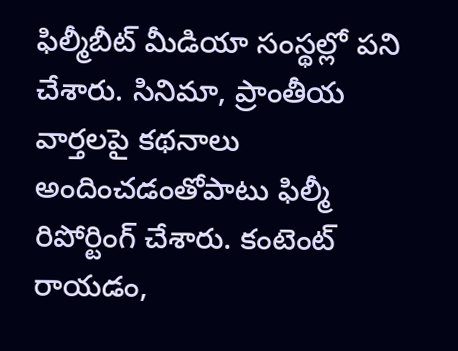ఫిల్మీబీట్ మీడియా సంస్థల్లో పని చేశారు. సినిమా, ప్రాంతీయ వార్తలపై కథనాలు అందించడంతోపాటు ఫిల్మీ రిపోర్టింగ్ చేశారు. కంటెంట్ రాయడం,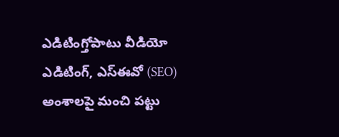ఎడిటింగ్తోపాటు వీడియో ఎడిటింగ్, ఎస్ఈవో (SEO) అంశాలపై మంచి పట్టు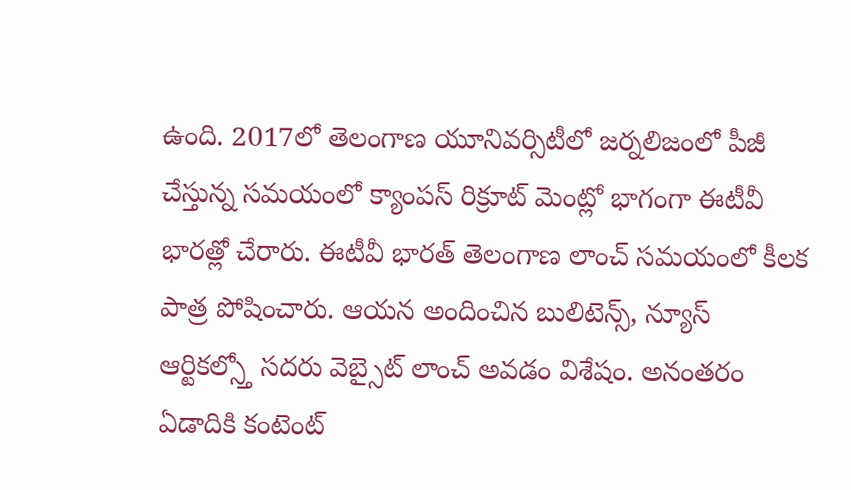ఉంది. 2017లో తెలంగాణ యూనివర్సిటీలో జర్నలిజంలో పీజీ చేస్తున్న సమయంలో క్యాంపస్ రిక్రూట్ మెంట్లో భాగంగా ఈటీవీ భారత్లో చేరారు. ఈటీవీ భారత్ తెలంగాణ లాంచ్ సమయంలో కీలక పాత్ర పోషించారు. ఆయన అందించిన బులిటెన్స్, న్యూస్ ఆర్టికల్స్తో సదరు వెబ్సైట్ లాంచ్ అవడం విశేషం. అనంతరం ఏడాదికి కంటెంట్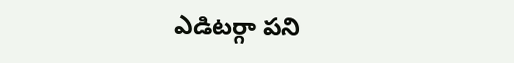ఎడిటర్గా పని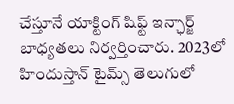చేస్తూనే యాక్టింగ్ షిఫ్ట్ ఇన్ఛార్జ్ బాధ్యతలు నిర్వర్తించారు. 2023లో హిందుస్తాన్ టైమ్స్ తెలుగులో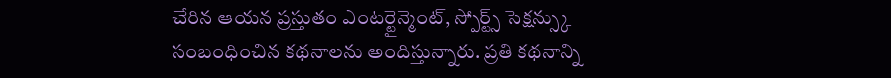చేరిన ఆయన ప్రస్తుతం ఎంటర్టైన్మెంట్, స్పోర్ట్స్ సెక్షన్స్కు సంబంధించిన కథనాలను అందిస్తున్నారు. ప్రతి కథనాన్ని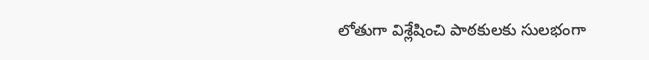లోతుగా విశ్లేషించి పాఠకులకు సులభంగా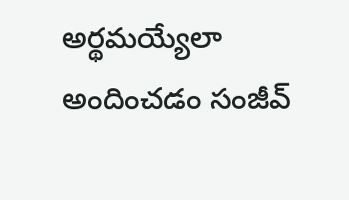అర్థమయ్యేలా అందించడం సంజీవ్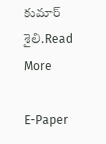కుమార్ శైలి.Read More

E-Paper